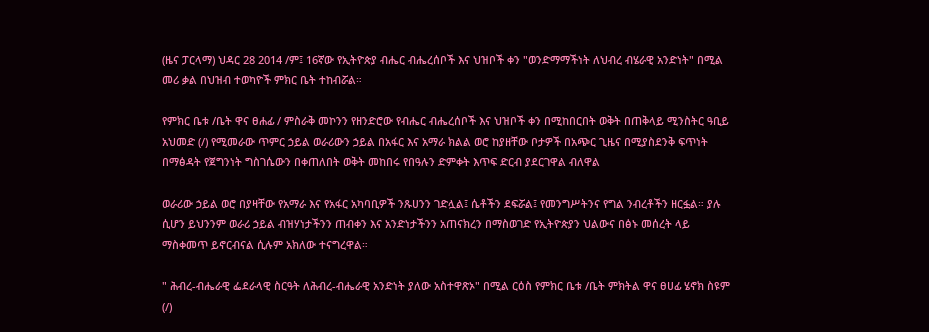(ዜና ፓርላማ) ህዳር 28 2014 /ም፤ 16ኛው የኢትዮጵያ ብሔር ብሔረሰቦች እና ህዝቦች ቀን "ወንድማማችነት ለህብረ ብሄራዊ አንድነት" በሚል መሪ ቃል በህዝብ ተወካዮች ምክር ቤት ተከብሯል።

የምክር ቤቱ /ቤት ዋና ፀሐፊ / ምስራቅ መኮንን የዘንድሮው የብሔር ብሔረሰቦች እና ህዝቦች ቀን በሚከበርበት ወቅት በጠቅላይ ሚንስትር ዓቢይ አህመድ (/) የሚመራው ጥምር ኃይል ወራሪውን ኃይል በአፋር እና አማራ ክልል ወሮ ከያዘቸው ቦታዎች በአጭር ጊዜና በሚያስደንቅ ፍጥነት በማፅዳት የጀግንነት ግስገሴውን በቀጠለበት ወቅት መከበሩ የበዓሉን ድምቀት እጥፍ ድርብ ያደርገዋል ብለዋል

ወራሪው ኃይል ወሮ በያዛቸው የአማራ እና የአፋር አካባቢዎች ንጹሀንን ገድሏል፤ ሴቶችን ደፍሯል፤ የመንግሥትንና የግል ንብረቶችን ዘርፏል። ያሉ ሲሆን ይህንንም ወራሪ ኃይል ብዝሃነታችንን ጠብቀን እና አንድነታችንን አጠናክረን በማስወገድ የኢትዮጵያን ህልውና በፅኑ መሰረት ላይ ማስቀመጥ ይኖርብናል ሲሉም አክለው ተናግረዋል።

" ሕብረ-ብሔራዊ ፌደራላዊ ስርዓት ለሕብረ-ብሔራዊ አንድነት ያለው አስተዋጽኦ" በሚል ርዕስ የምክር ቤቱ /ቤት ምክትል ዋና ፀሀፊ ሄኖክ ስዩም (/)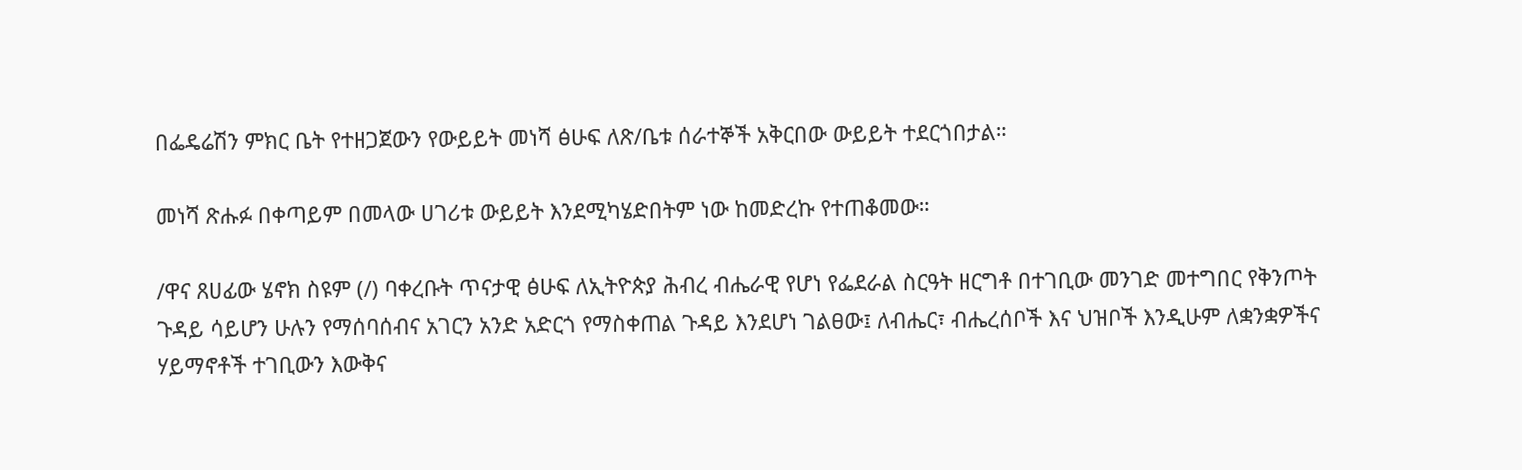በፌዴሬሽን ምክር ቤት የተዘጋጀውን የውይይት መነሻ ፅሁፍ ለጽ/ቤቱ ሰራተኞች አቅርበው ውይይት ተደርጎበታል።

መነሻ ጽሑፉ በቀጣይም በመላው ሀገሪቱ ውይይት እንደሚካሄድበትም ነው ከመድረኩ የተጠቆመው።

/ዋና ጸሀፊው ሄኖክ ስዩም (/) ባቀረቡት ጥናታዊ ፅሁፍ ለኢትዮጵያ ሕብረ ብሔራዊ የሆነ የፌደራል ስርዓት ዘርግቶ በተገቢው መንገድ መተግበር የቅንጦት ጉዳይ ሳይሆን ሁሉን የማሰባሰብና አገርን አንድ አድርጎ የማስቀጠል ጉዳይ እንደሆነ ገልፀው፤ ለብሔር፣ ብሔረሰቦች እና ህዝቦች እንዲሁም ለቋንቋዎችና ሃይማኖቶች ተገቢውን እውቅና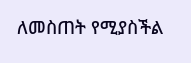ለመስጠት የሚያስችል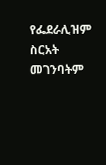የፌደራሊዝም ስርአት መገንባትም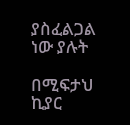ያስፈልጋል ነው ያሉት

በሚፍታህ ኪያር